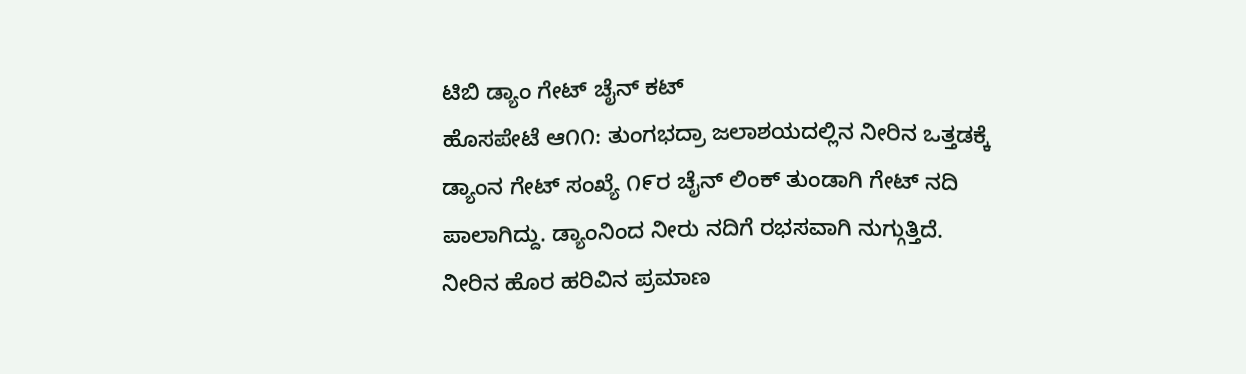ಟಿಬಿ ಡ್ಯಾಂ ಗೇಟ್ ಚೈನ್ ಕಟ್
ಹೊಸಪೇಟೆ ಆ೧೧: ತುಂಗಭದ್ರಾ ಜಲಾಶಯದಲ್ಲಿನ ನೀರಿನ ಒತ್ತಡಕ್ಕೆ ಡ್ಯಾಂನ ಗೇಟ್ ಸಂಖ್ಯೆ ೧೯ರ ಚೈನ್ ಲಿಂಕ್ ತುಂಡಾಗಿ ಗೇಟ್ ನದಿ ಪಾಲಾಗಿದ್ದು. ಡ್ಯಾಂನಿಂದ ನೀರು ನದಿಗೆ ರಭಸವಾಗಿ ನುಗ್ಗುತ್ತಿದೆ. ನೀರಿನ ಹೊರ ಹರಿವಿನ ಪ್ರಮಾಣ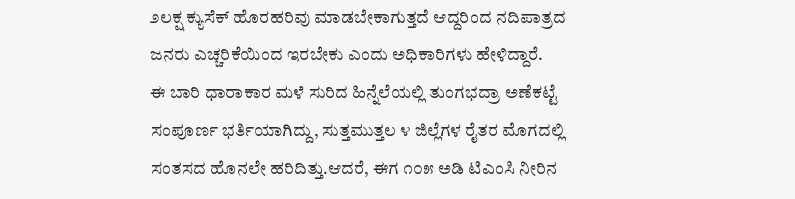೨ಲಕ್ಷ ಕ್ಯುಸೆಕ್ ಹೊರಹರಿವು ಮಾಡಬೇಕಾಗುತ್ತದೆ ಆದ್ದರಿಂದ ನದಿಪಾತ್ರದ ಜನರು ಎಚ್ಚರಿಕೆಯಿಂದ ಇರಬೇಕು ಎಂದು ಅಧಿಕಾರಿಗಳು ಹೇಳಿದ್ದಾರೆ.
ಈ ಬಾರಿ ಧಾರಾಕಾರ ಮಳೆ ಸುರಿದ ಹಿನ್ನೆಲೆಯಲ್ಲಿ ತುಂಗಭದ್ರಾ ಅಣೆಕಟ್ಟೆ ಸಂಪೂರ್ಣ ಭರ್ತಿಯಾಗಿದ್ದು, ಸುತ್ತಮುತ್ತಲ ೪ ಜಿಲ್ಲೆಗಳ ರೈತರ ಮೊಗದಲ್ಲಿ ಸಂತಸದ ಹೊನಲೇ ಹರಿದಿತ್ತು.ಆದರೆ, ಈಗ ೧೦೫ ಅಡಿ ಟಿಎಂಸಿ ನೀರಿನ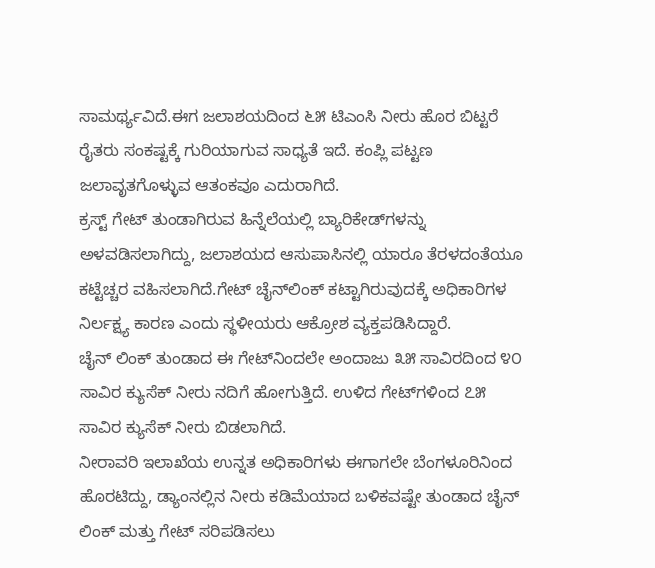ಸಾಮರ್ಥ್ಯವಿದೆ.ಈಗ ಜಲಾಶಯದಿಂದ ೬೫ ಟಿಎಂಸಿ ನೀರು ಹೊರ ಬಿಟ್ಟರೆ ರೈತರು ಸಂಕಷ್ಟಕ್ಕೆ ಗುರಿಯಾಗುವ ಸಾಧ್ಯತೆ ಇದೆ. ಕಂಪ್ಲಿ ಪಟ್ಟಣ ಜಲಾವೃತಗೊಳ್ಳುವ ಆತಂಕವೂ ಎದುರಾಗಿದೆ.
ಕ್ರಸ್ಟ್ ಗೇಟ್ ತುಂಡಾಗಿರುವ ಹಿನ್ನೆಲೆಯಲ್ಲಿ ಬ್ಯಾರಿಕೇಡ್‌ಗಳನ್ನು ಅಳವಡಿಸಲಾಗಿದ್ದು, ಜಲಾಶಯದ ಆಸುಪಾಸಿನಲ್ಲಿ ಯಾರೂ ತೆರಳದಂತೆಯೂ ಕಟ್ಟೆಚ್ಚರ ವಹಿಸಲಾಗಿದೆ.ಗೇಟ್ ಚೈನ್‌ಲಿಂಕ್ ಕಟ್ಟಾಗಿರುವುದಕ್ಕೆ ಅಧಿಕಾರಿಗಳ ನಿರ್ಲಕ್ಷ್ಯ ಕಾರಣ ಎಂದು ಸ್ಥಳೀಯರು ಆಕ್ರೋಶ ವ್ಯಕ್ತಪಡಿಸಿದ್ದಾರೆ.
ಚೈನ್ ಲಿಂಕ್ ತುಂಡಾದ ಈ ಗೇಟ್‌ನಿಂದಲೇ ಅಂದಾಜು ೩೫ ಸಾವಿರದಿಂದ ೪೦ ಸಾವಿರ ಕ್ಯುಸೆಕ್ ನೀರು ನದಿಗೆ ಹೋಗುತ್ತಿದೆ. ಉಳಿದ ಗೇಟ್‌ಗಳಿಂದ ೭೫ ಸಾವಿರ ಕ್ಯುಸೆಕ್ ನೀರು ಬಿಡಲಾಗಿದೆ.
ನೀರಾವರಿ ಇಲಾಖೆಯ ಉನ್ನತ ಅಧಿಕಾರಿಗಳು ಈಗಾಗಲೇ ಬೆಂಗಳೂರಿನಿಂದ ಹೊರಟಿದ್ದು, ಡ್ಯಾಂನಲ್ಲಿನ ನೀರು ಕಡಿಮೆಯಾದ ಬಳಿಕವಷ್ಟೇ ತುಂಡಾದ ಚೈನ್ ಲಿಂಕ್ ಮತ್ತು ಗೇಟ್ ಸರಿಪಡಿಸಲು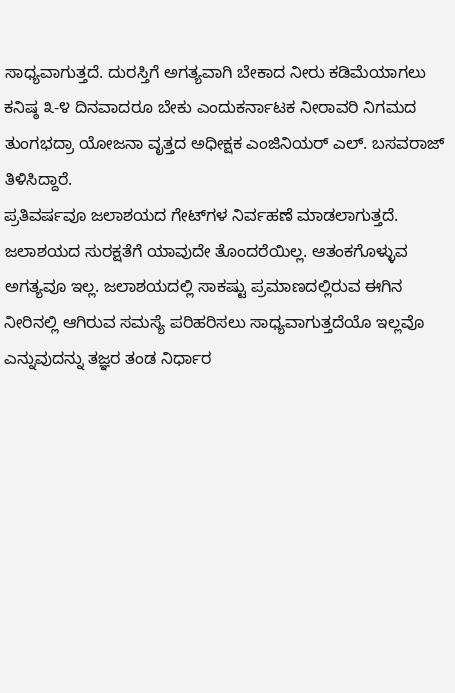ಸಾಧ್ಯವಾಗುತ್ತದೆ. ದುರಸ್ತಿಗೆ ಅಗತ್ಯವಾಗಿ ಬೇಕಾದ ನೀರು ಕಡಿಮೆಯಾಗಲು ಕನಿಷ್ಠ ೩-೪ ದಿನವಾದರೂ ಬೇಕು ಎಂದುಕರ್ನಾಟಕ ನೀರಾವರಿ ನಿಗಮದ ತುಂಗಭದ್ರಾ ಯೋಜನಾ ವೃತ್ತದ ಅಧೀಕ್ಷಕ ಎಂಜಿನಿಯರ್ ಎಲ್. ಬಸವರಾಜ್ ತಿಳಿಸಿದ್ದಾರೆ.
ಪ್ರತಿವರ್ಷವೂ ಜಲಾಶಯದ ಗೇಟ್‌ಗಳ ನಿರ್ವಹಣೆ ಮಾಡಲಾಗುತ್ತದೆ. ಜಲಾಶಯದ ಸುರಕ್ಷತೆಗೆ ಯಾವುದೇ ತೊಂದರೆಯಿಲ್ಲ. ಆತಂಕಗೊಳ್ಳುವ ಅಗತ್ಯವೂ ಇಲ್ಲ. ಜಲಾಶಯದಲ್ಲಿ ಸಾಕಷ್ಟು ಪ್ರಮಾಣದಲ್ಲಿರುವ ಈಗಿನ ನೀರಿನಲ್ಲಿ ಆಗಿರುವ ಸಮಸ್ಯೆ ಪರಿಹರಿಸಲು ಸಾಧ್ಯವಾಗುತ್ತದೆಯೊ ಇಲ್ಲವೊ ಎನ್ನುವುದನ್ನು ತಜ್ಞರ ತಂಡ ನಿರ್ಧಾರ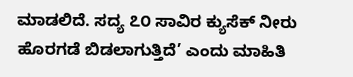ಮಾಡಲಿದೆ. ಸದ್ಯ ೭೦ ಸಾವಿರ ಕ್ಯುಸೆಕ್ ನೀರು ಹೊರಗಡೆ ಬಿಡಲಾಗುತ್ತಿದೆ’ ಎಂದು ಮಾಹಿತಿ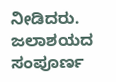ನೀಡಿದರು.
ಜಲಾಶಯದ ಸಂಪೂರ್ಣ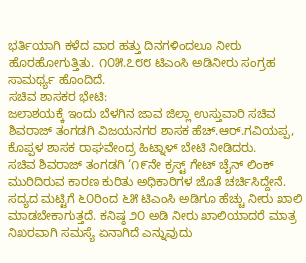ಭರ್ತಿಯಾಗಿ ಕಳೆದ ವಾರ ಹತ್ತು ದಿನಗಳಿಂದಲೂ ನೀರು ಹೊರಹೋಗುತ್ತಿತು. ೧೦೫.೭೮೮ ಟಿಎಂಸಿ ಅಡಿನೀರು ಸಂಗ್ರಹ ಸಾಮರ್ಥ್ಯ ಹೊಂದಿದೆ.
ಸಚಿವ ಶಾಸಕರ ಭೇಟಿ:
ಜಲಾಶಯಕ್ಕೆ ಇಂದು ಬೆಳಗಿನ ಜಾವ ಜಿಲ್ಲಾ ಉಸ್ತುವಾರಿ ಸಚಿವ ಶಿವರಾಜ್ ತಂಗಡಗಿ ವಿಜಯನಗರ ಶಾಸಕ ಹೆಚ್.ಆರ್.ಗವಿಯಪ್ಪ, ಕೊಪ್ಪಳ ಶಾಸಕ ರಾಘವೇಂದ್ರ ಹಿಟ್ನಾಳ್ ಬೇಟಿ ನೀಡಿದರು.
ಸಚಿವ ಶಿವರಾಜ್ ತಂಗಡಗಿ ‘೧೯ನೇ ಕ್ರಸ್ಟ್ ಗೇಟ್ ಚೈನ್ ಲಿಂಕ್ ಮುರಿದಿರುವ ಕಾರಣ ಕುರಿತು ಅಧಿಕಾರಿಗಳ ಜೊತೆ ಚರ್ಚಿಸಿದ್ದೇನೆ. ಸದ್ಯದ ಮಟ್ಟಿಗೆ ೬೦ರಿಂದ ೬೫ ಟಿಎಂಸಿ ಅಡಿಗೂ ಹೆಚ್ಚು ನೀರು ಖಾಲಿ ಮಾಡಬೇಕಾಗುತ್ತದೆ. ಕನಿಷ್ಠ ೨೦ ಅಡಿ ನೀರು ಖಾಲಿಯಾದರೆ ಮಾತ್ರ ನಿಖರವಾಗಿ ಸಮಸ್ಯೆ ಏನಾಗಿದೆ ಎನ್ನುವುದು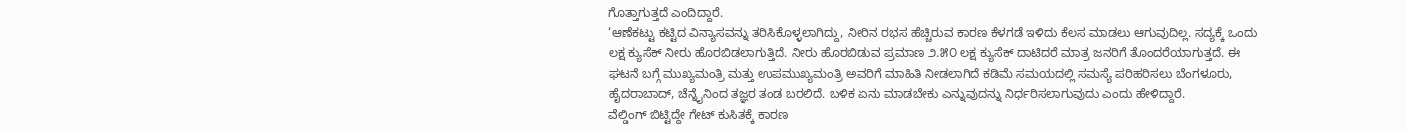ಗೊತ್ತಾಗುತ್ತದೆ ಎಂದಿದ್ದಾರೆ.
‘ಆಣೆಕಟ್ಟು ಕಟ್ಟಿದ ವಿನ್ಯಾಸವನ್ನು ತರಿಸಿಕೊಳ್ಳಲಾಗಿದ್ದು, ನೀರಿನ ರಭಸ ಹೆಚ್ಚಿರುವ ಕಾರಣ ಕೆಳಗಡೆ ಇಳಿದು ಕೆಲಸ ಮಾಡಲು ಆಗುವುದಿಲ್ಲ. ಸದ್ಯಕ್ಕೆ ಒಂದು ಲಕ್ಷ ಕ್ಯುಸೆಕ್ ನೀರು ಹೊರಬಿಡಲಾಗುತ್ತಿದೆ. ನೀರು ಹೊರಬಿಡುವ ಪ್ರಮಾಣ ೨.೫೦ ಲಕ್ಷ ಕ್ಯುಸೆಕ್ ದಾಟಿದರೆ ಮಾತ್ರ ಜನರಿಗೆ ತೊಂದರೆಯಾಗುತ್ತದೆ. ಈ ಘಟನೆ ಬಗ್ಗೆ ಮುಖ್ಯಮಂತ್ರಿ ಮತ್ತು ಉಪಮುಖ್ಯಮಂತ್ರಿ ಅವರಿಗೆ ಮಾಹಿತಿ ನೀಡಲಾಗಿದೆ ಕಡಿಮೆ ಸಮಯದಲ್ಲಿ ಸಮಸ್ಯೆ ಪರಿಹರಿಸಲು ಬೆಂಗಳೂರು, ಹೈದರಾಬಾದ್, ಚೆನ್ನೈನಿಂದ ತಜ್ಞರ ತಂಡ ಬರಲಿದೆ. ಬಳಿಕ ಏನು ಮಾಡಬೇಕು ಎನ್ನುವುದನ್ನು ನಿರ್ಧರಿಸಲಾಗುವುದು ಎಂದು ಹೇಳಿದ್ದಾರೆ.
ವೆಲ್ಡಿಂಗ್ ಬಿಟ್ಟಿದ್ದೇ ಗೇಟ್ ಕುಸಿತಕ್ಕೆ ಕಾರಣ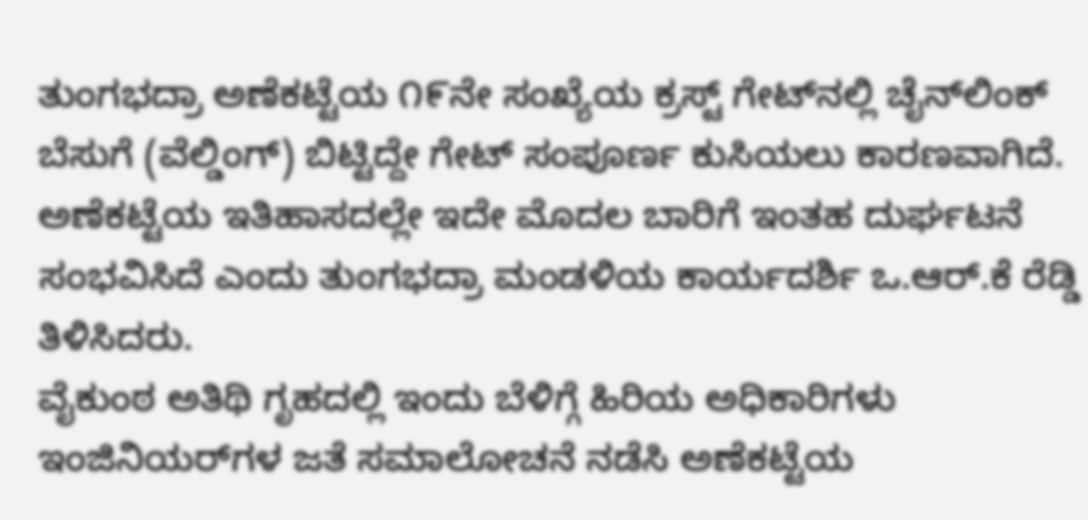ತುಂಗಭದ್ರಾ ಅಣೆಕಟ್ಟೆಯ ೧೯ನೇ ಸಂಖ್ಯೆಯ ಕ್ರಸ್ಟ್ ಗೇಟ್‌ನಲ್ಲಿ ಚೈನ್‌ಲಿಂಕ್ ಬೆಸುಗೆ (ವೆಲ್ಡಿಂಗ್) ಬಿಟ್ಟಿದ್ದೇ ಗೇಟ್ ಸಂಪೂರ್ಣ ಕುಸಿಯಲು ಕಾರಣವಾಗಿದೆ. ಅಣೆಕಟ್ಟೆಯ ಇತಿಹಾಸದಲ್ಲೇ ಇದೇ ಮೊದಲ ಬಾರಿಗೆ ಇಂತಹ ದುರ್ಘಟನೆ ಸಂಭವಿಸಿದೆ ಎಂದು ತುಂಗಭದ್ರಾ ಮಂಡಳಿಯ ಕಾರ್ಯದರ್ಶಿ ಒ.ಆರ್.ಕೆ ರೆಡ್ಡಿ ತಿಳಿಸಿದರು.
ವೈಕುಂಠ ಅತಿಥಿ ಗೃಹದಲ್ಲಿ ಇಂದು ಬೆಳಿಗ್ಗೆ ಹಿರಿಯ ಅಧಿಕಾರಿಗಳು ಇಂಜಿನಿಯರ್‌ಗಳ ಜತೆ ಸಮಾಲೋಚನೆ ನಡೆಸಿ ಅಣೆಕಟ್ಟೆಯ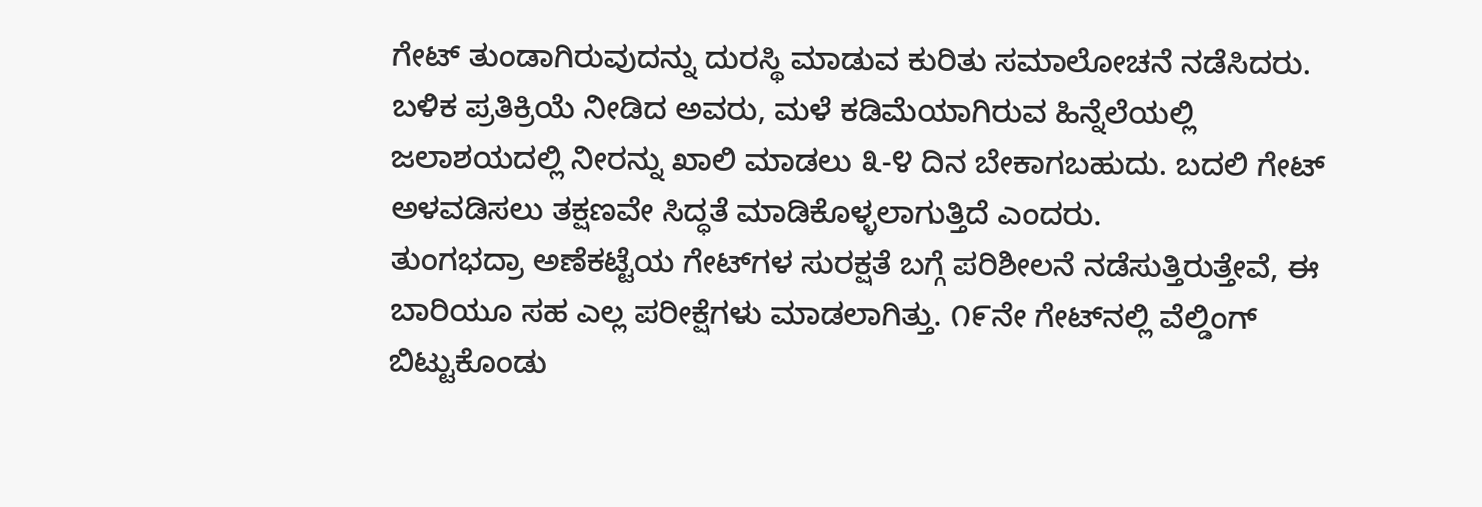ಗೇಟ್ ತುಂಡಾಗಿರುವುದನ್ನು ದುರಸ್ಥಿ ಮಾಡುವ ಕುರಿತು ಸಮಾಲೋಚನೆ ನಡೆಸಿದರು. ಬಳಿಕ ಪ್ರತಿಕ್ರಿಯೆ ನೀಡಿದ ಅವರು, ಮಳೆ ಕಡಿಮೆಯಾಗಿರುವ ಹಿನ್ನೆಲೆಯಲ್ಲಿ ಜಲಾಶಯದಲ್ಲಿ ನೀರನ್ನು ಖಾಲಿ ಮಾಡಲು ೩-೪ ದಿನ ಬೇಕಾಗಬಹುದು. ಬದಲಿ ಗೇಟ್ ಅಳವಡಿಸಲು ತಕ್ಷಣವೇ ಸಿದ್ಧತೆ ಮಾಡಿಕೊಳ್ಳಲಾಗುತ್ತಿದೆ ಎಂದರು.
ತುಂಗಭದ್ರಾ ಅಣೆಕಟ್ಟೆಯ ಗೇಟ್‌ಗಳ ಸುರಕ್ಷತೆ ಬಗ್ಗೆ ಪರಿಶೀಲನೆ ನಡೆಸುತ್ತಿರುತ್ತೇವೆ, ಈ ಬಾರಿಯೂ ಸಹ ಎಲ್ಲ ಪರೀಕ್ಷೆಗಳು ಮಾಡಲಾಗಿತ್ತು. ೧೯ನೇ ಗೇಟ್‌ನಲ್ಲಿ ವೆಲ್ಡಿಂಗ್ ಬಿಟ್ಟುಕೊಂಡು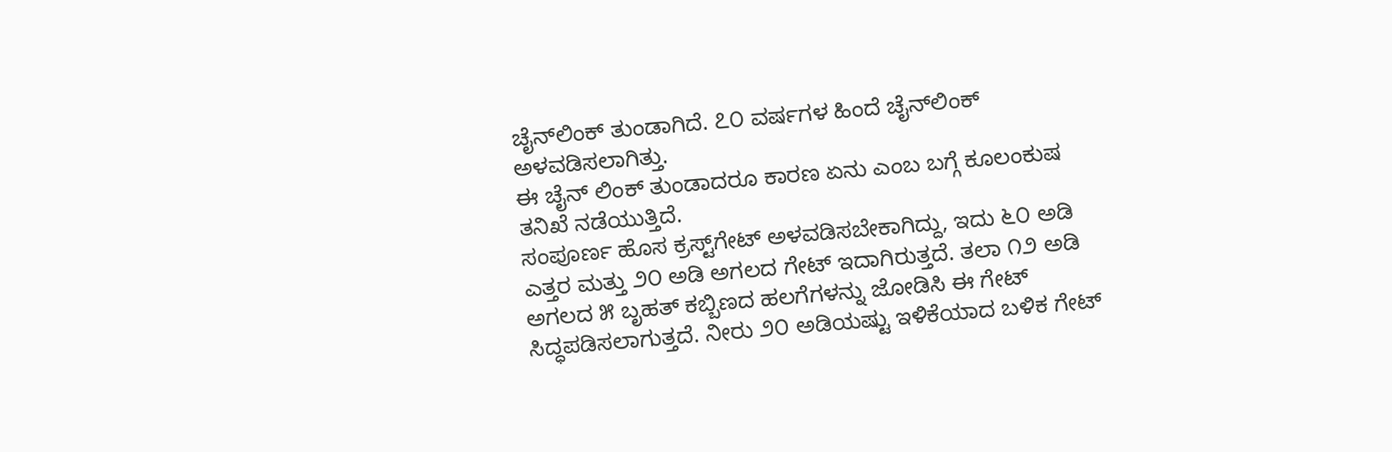ಚೈನ್‌ಲಿಂಕ್ ತುಂಡಾಗಿದೆ. ೭೦ ವರ್ಷಗಳ ಹಿಂದೆ ಚೈನ್‌ಲಿಂಕ್ ಅಳವಡಿಸಲಾಗಿತ್ತು.
ಈ ಚೈನ್ ಲಿಂಕ್ ತುಂಡಾದರೂ ಕಾರಣ ಏನು ಎಂಬ ಬಗ್ಗೆ ಕೂಲಂಕುಷ ತನಿಖೆ ನಡೆಯುತ್ತಿದೆ.
ಸಂಪೂರ್ಣ ಹೊಸ ಕ್ರಸ್ಟ್‌ಗೇಟ್ ಅಳವಡಿಸಬೇಕಾಗಿದ್ದು, ಇದು ೬೦ ಅಡಿ ಎತ್ತರ ಮತ್ತು ೨೦ ಅಡಿ ಅಗಲದ ಗೇಟ್ ಇದಾಗಿರುತ್ತದೆ. ತಲಾ ೧೨ ಅಡಿ ಅಗಲದ ೫ ಬೃಹತ್ ಕಬ್ಬಿಣದ ಹಲಗೆಗಳನ್ನು ಜೋಡಿಸಿ ಈ ಗೇಟ್ ಸಿದ್ಧಪಡಿಸಲಾಗುತ್ತದೆ. ನೀರು ೨೦ ಅಡಿಯಷ್ಟು ಇಳಿಕೆಯಾದ ಬಳಿಕ ಗೇಟ್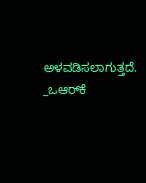ಅಳವಡಿಸಲಾಗುತ್ತದೆ. _ಒಆರ್‌ಕೆ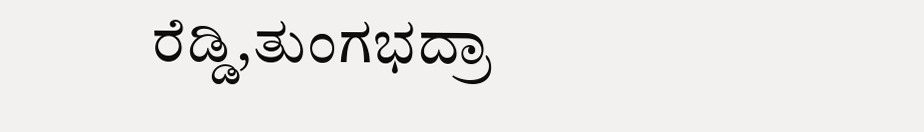ರೆಡ್ಡಿ,ತುಂಗಭದ್ರಾ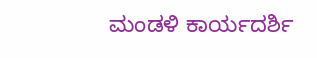ಮಂಡಳಿ ಕಾರ್ಯದರ್ಶಿ